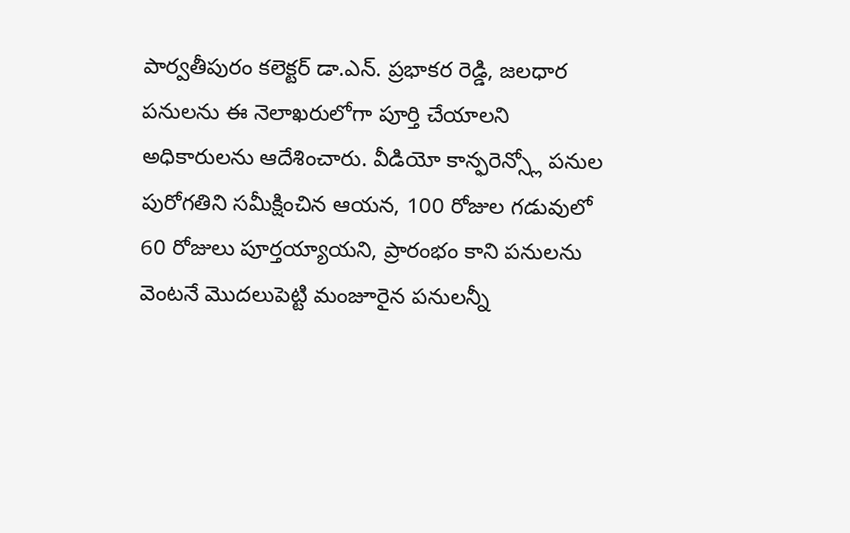పార్వతీపురం కలెక్టర్ డా.ఎన్. ప్రభాకర రెడ్డి, జలధార పనులను ఈ నెలాఖరులోగా పూర్తి చేయాలని అధికారులను ఆదేశించారు. వీడియో కాన్ఫరెన్స్లో పనుల పురోగతిని సమీక్షించిన ఆయన, 100 రోజుల గడువులో 60 రోజులు పూర్తయ్యాయని, ప్రారంభం కాని పనులను వెంటనే మొదలుపెట్టి మంజూరైన పనులన్నీ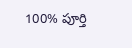100% పూర్తి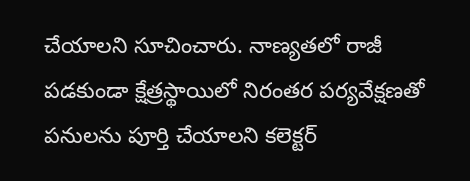చేయాలని సూచించారు. నాణ్యతలో రాజీ పడకుండా క్షేత్రస్థాయిలో నిరంతర పర్యవేక్షణతో పనులను పూర్తి చేయాలని కలెక్టర్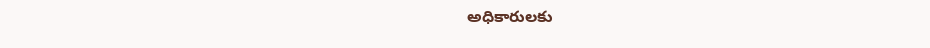అధికారులకు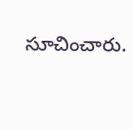సూచించారు.